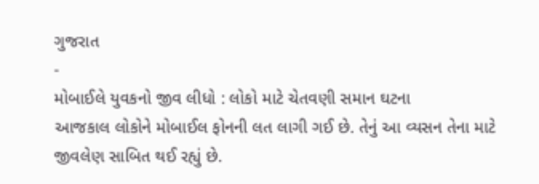ગુજરાત
-
મોબાઈલે યુવકનો જીવ લીધો : લોકો માટે ચેતવણી સમાન ઘટના
આજકાલ લોકોને મોબાઈલ ફોનની લત લાગી ગઈ છે. તેનું આ વ્યસન તેના માટે જીવલેણ સાબિત થઈ રહ્યું છે.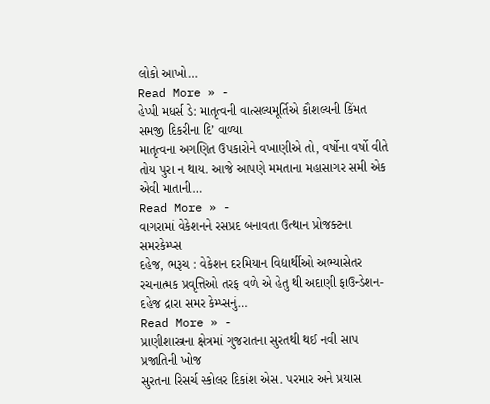લોકો આખો…
Read More » -
હેપ્પી મધર્સ ડે: માતૃત્વની વાત્સલ્યમૂર્તિએ કૌશલ્યની કિંમત સમજી દિકરીના દિ’ વાળ્યા
માતૃત્વના અગણિત ઉપકારોને વખાણીએ તો, વર્ષોના વર્ષો વીતે તોય પુરા ન થાય. આજે આપણે મમતાના મહાસાગર સમી એક એવી માતાની…
Read More » -
વાગરામાં વેકેશનને રસપ્રદ બનાવતા ઉત્થાન પ્રોજક્ટના સમરકેમ્પ્સ
દહેજ, ભરૂચ : વેકેશન દરમિયાન વિદ્યાર્થીઓ અભ્યાસેતર રચનાત્મક પ્રવૃત્તિઓ તરફ વળે એ હેતુ થી અદાણી ફાઉન્ડેશન- દહેજ દ્રારા સમર કેમ્પ્સનું…
Read More » -
પ્રાણીશાસ્ત્રના ક્ષેત્રમાં ગુજરાતના સુરતથી થઈ નવી સાપ પ્રજાતિની ખોજ
સુરતના રિસર્ચ સ્કોલર દિકાંશ એસ. પરમાર અને પ્રયાસ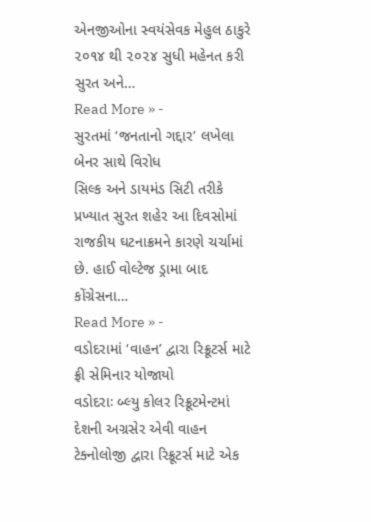એનજીઓના સ્વયંસેવક મેહુલ ઠાકુરે ૨૦૧૪ થી ૨૦૨૪ સુધી મહેનત કરી સુરત અને…
Read More » -
સુરતમાં ‘જનતાનો ગદ્દાર’ લખેલા બેનર સાથે વિરોધ
સિલ્ક અને ડાયમંડ સિટી તરીકે પ્રખ્યાત સુરત શહેર આ દિવસોમાં રાજકીય ઘટનાક્રમને કારણે ચર્ચામાં છે. હાઈ વોલ્ટેજ ડ્રામા બાદ કોંગ્રેસના…
Read More » -
વડોદરામાં ‘વાહન’ દ્વારા રિક્રૂટર્સ માટે ફ્રી સેમિનાર યોજાયો
વડોદરાઃ બ્લ્યુ કોલર રિક્રૂટમેન્ટમાં દેશની અગ્રસેર એવી વાહન ટેક્નોલોજી દ્વારા રિક્રૂટર્સ માટે એક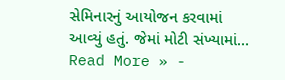સેમિનારનું આયોજન કરવામાં આવ્યું હતું. જેમાં મોટી સંખ્યામાં…
Read More » -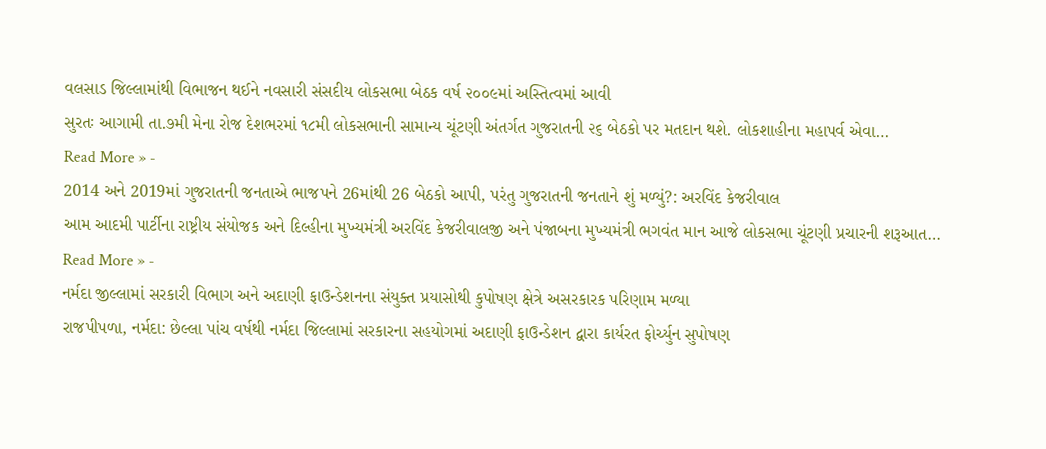વલસાડ જિલ્લામાંથી વિભાજન થઈને નવસારી સંસદીય લોકસભા બેઠક વર્ષ ૨૦૦૯માં અસ્તિત્વમાં આવી
સુરતઃ આગામી તા.૭મી મેના રોજ દેશભરમાં ૧૮મી લોકસભાની સામાન્ય ચૂંટણી અંતર્ગત ગુજરાતની ૨૬ બેઠકો પર મતદાન થશે. લોકશાહીના મહાપર્વ એવા…
Read More » -
2014 અને 2019માં ગુજરાતની જનતાએ ભાજપને 26માંથી 26 બેઠકો આપી, પરંતુ ગુજરાતની જનતાને શું મળ્યું?: અરવિંદ કેજરીવાલ
આમ આદમી પાર્ટીના રાષ્ટ્રીય સંયોજક અને દિલ્હીના મુખ્યમંત્રી અરવિંદ કેજરીવાલજી અને પંજાબના મુખ્યમંત્રી ભગવંત માન આજે લોકસભા ચૂંટણી પ્રચારની શરૂઆત…
Read More » -
નર્મદા જીલ્લામાં સરકારી વિભાગ અને અદાણી ફાઉન્ડેશનના સંયુક્ત પ્રયાસોથી કુપોષણ ક્ષેત્રે અસરકારક પરિણામ મળ્યા
રાજપીપળા, નર્મદા: છેલ્લા પાંચ વર્ષથી નર્મદા જિલ્લામાં સરકારના સહયોગમાં અદાણી ફાઉન્ડેશન દ્વારા કાર્યરત ફોર્ચ્યુન સુપોષણ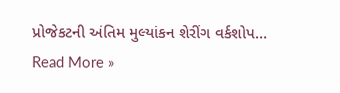પ્રોજેકટની અંતિમ મુલ્યાંકન શેરીંગ વર્કશોપ…
Read More »